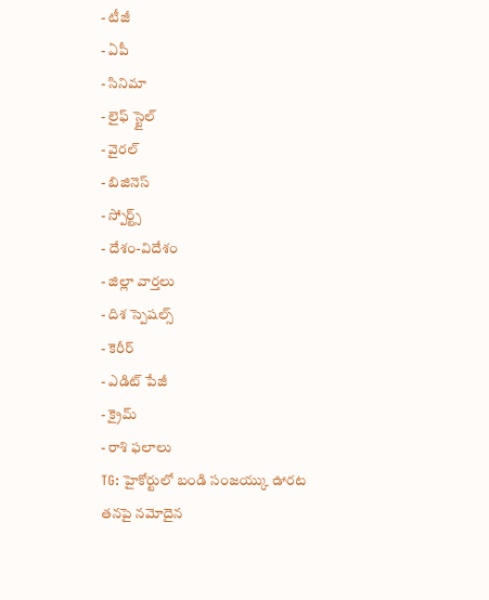- టీజీ
- ఏపీ
- సినిమా
- లైఫ్ స్టైల్
- వైరల్
- బిజినెస్
- స్పోర్ట్స్
- దేశం-విదేశం
- జిల్లా వార్తలు
- దిశ స్పెషల్స్
- కెరీర్
- ఎడిట్ పేజీ
- క్రైమ్
- రాశి ఫలాలు
TG: హైకోర్టులో బండి సంజయ్కు ఊరట
తనపై నమోదైన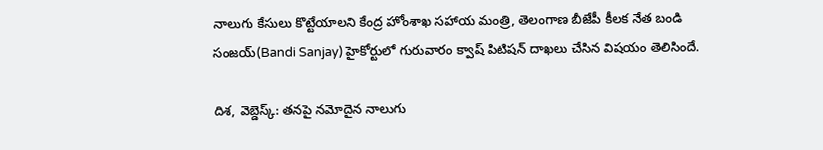నాలుగు కేసులు కొట్టేయాలని కేంద్ర హోంశాఖ సహాయ మంత్రి, తెలంగాణ బీజేపీ కీలక నేత బండి సంజయ్(Bandi Sanjay) హైకోర్టులో గురువారం క్వాష్ పిటిషన్ దాఖలు చేసిన విషయం తెలిసిందే.

దిశ, వెబ్డెస్క్: తనపై నమోదైన నాలుగు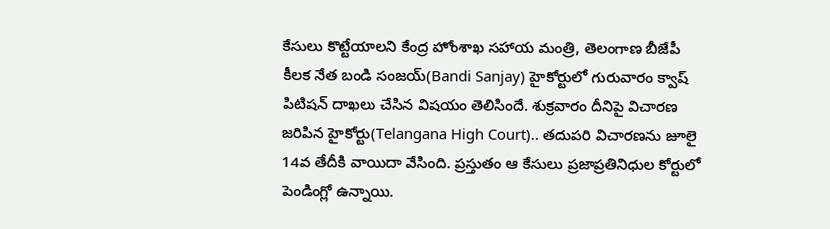కేసులు కొట్టేయాలని కేంద్ర హోంశాఖ సహాయ మంత్రి, తెలంగాణ బీజేపీ కీలక నేత బండి సంజయ్(Bandi Sanjay) హైకోర్టులో గురువారం క్వాష్ పిటిషన్ దాఖలు చేసిన విషయం తెలిసిందే. శుక్రవారం దీనిపై విచారణ జరిపిన హైకోర్టు(Telangana High Court).. తదుపరి విచారణను జూలై 14వ తేదీకి వాయిదా వేసింది. ప్రస్తుతం ఆ కేసులు ప్రజాప్రతినిధుల కోర్టులో పెండింగ్లో ఉన్నాయి.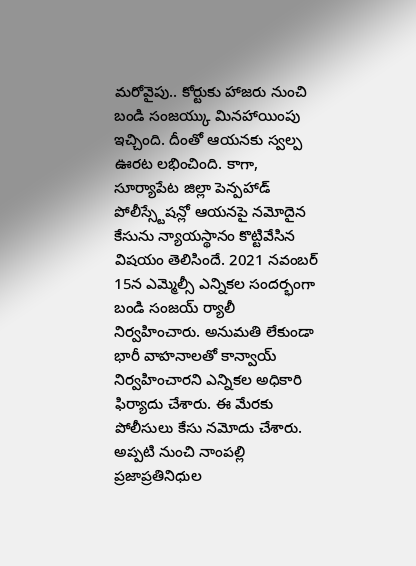మరోవైపు.. కోర్టుకు హాజరు నుంచి బండి సంజయ్కు మినహాయింపు ఇచ్చింది. దీంతో ఆయనకు స్వల్ప ఊరట లభించింది. కాగా, సూర్యాపేట జిల్లా పెన్పహాడ్ పోలీస్స్టేషన్లో ఆయనపై నమోదైన కేసును న్యాయస్థానం కొట్టివేసిన విషయం తెలిసిందే. 2021 నవంబర్ 15న ఎమ్మెల్సీ ఎన్నికల సందర్భంగా బండి సంజయ్ ర్యాలీ నిర్వహించారు. అనుమతి లేకుండా భారీ వాహనాలతో కాన్వాయ్ నిర్వహించారని ఎన్నికల అధికారి ఫిర్యాదు చేశారు. ఈ మేరకు పోలీసులు కేసు నమోదు చేశారు. అప్పటి నుంచి నాంపల్లి ప్రజాప్రతినిధుల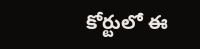కోర్టులో ఈ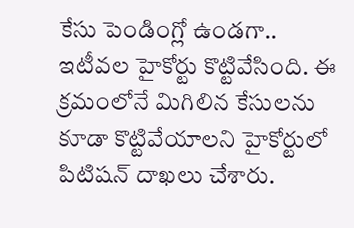కేసు పెండింగ్లో ఉండగా.. ఇటీవల హైకోర్టు కొట్టివేసింది. ఈ క్రమంలోనే మిగిలిన కేసులను కూడా కొట్టివేయాలని హైకోర్టులో పిటిషన్ దాఖలు చేశారు.